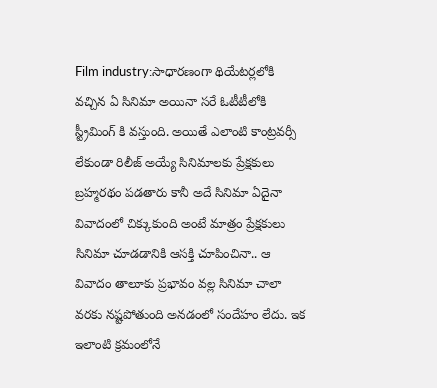Film industry:సాధారణంగా థియేటర్లలోకి వచ్చిన ఏ సినిమా అయినా సరే ఓటీటీలోకి స్ట్రీమింగ్ కి వస్తుంది. అయితే ఎలాంటి కాంట్రవర్సీ లేకుండా రిలీజ్ అయ్యే సినిమాలకు ప్రేక్షకులు బ్రహ్మరథం పడతారు కానీ అదే సినిమా ఏదైనా వివాదంలో చిక్కుకుంది అంటే మాత్రం ప్రేక్షకులు సినిమా చూడడానికి ఆసక్తి చూపించినా.. ఆ వివాదం తాలూకు ప్రభావం వల్ల సినిమా చాలా వరకు నష్టపోతుంది అనడంలో సందేహం లేదు. ఇక ఇలాంటి క్రమంలోనే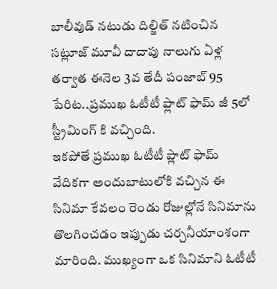బాలీవుడ్ నటుడు దిల్జిత్ నటించిన సట్లూజ్ మూవీ దాదాపు నాలుగు ఏళ్ల తర్వాత ఈనెల 3వ తేదీ పంజాబ్ 95 పేరిట..ప్రముఖ ఓటీటీ ఫ్లాట్ ఫామ్ జీ 5లో స్ట్రీమింగ్ కి వచ్చింది.
ఇకపోతే ప్రముఖ ఓటీటీ ప్లాట్ ఫామ్ వేదికగా అందుబాటులోకి వచ్చిన ఈ సినిమా కేవలం రెండు రోజుల్లోనే సినిమాను తొలగించడం ఇప్పుడు చర్చనీయాంశంగా మారింది. ముఖ్యంగా ఒక సినిమాని ఓటీటీ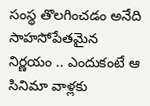సంస్థ తొలగించడం అనేది సాహసోపేతమైన నిర్ణయం .. ఎందుకంటే ఆ సినిమా వాళ్లకు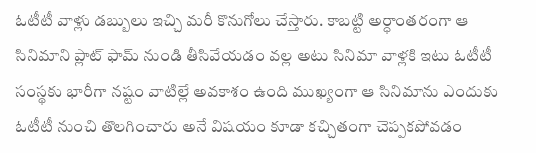ఓటీటీ వాళ్లు డబ్బులు ఇచ్చి మరీ కొనుగోలు చేస్తారు. కాబట్టి అర్ధాంతరంగా ఆ సినిమాని ప్లాట్ ఫామ్ నుండి తీసివేయడం వల్ల అటు సినిమా వాళ్లకి ఇటు ఓటీటీ సంస్థకు భారీగా నష్టం వాటిల్లే అవకాశం ఉంది ముఖ్యంగా ఆ సినిమాను ఎందుకు ఓటీటీ నుంచి తొలగించారు అనే విషయం కూడా కచ్చితంగా చెప్పకపోవడం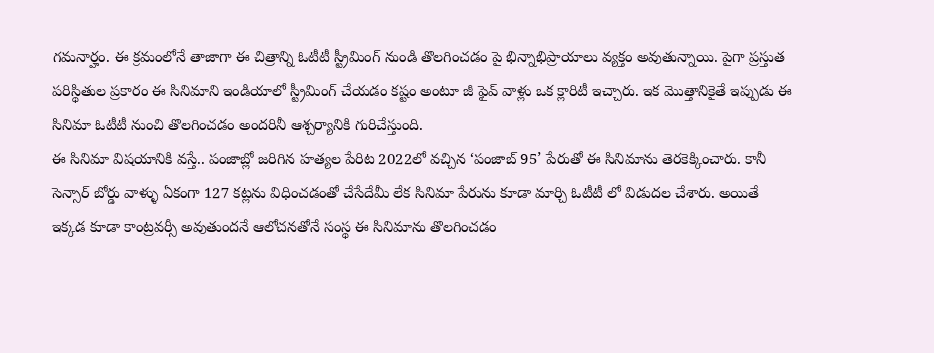గమనార్హం. ఈ క్రమంలోనే తాజాగా ఈ చిత్రాన్ని ఓటీటీ స్ట్రీమింగ్ నుండి తొలగించడం పై భిన్నాభిప్రాయాలు వ్యక్తం అవుతున్నాయి. పైగా ప్రస్తుత పరిస్థితుల ప్రకారం ఈ సినిమాని ఇండియాలో స్ట్రీమింగ్ చేయడం కష్టం అంటూ జీ ఫైవ్ వాళ్లు ఒక క్లారిటీ ఇచ్చారు. ఇక మొత్తానికైతే ఇప్పుడు ఈ సినిమా ఓటీటీ నుంచి తొలగించడం అందరినీ ఆశ్చర్యానికి గురిచేస్తుంది.
ఈ సినిమా విషయానికి వస్తే.. పంజాబ్లో జరిగిన హత్యల పేరిట 2022లో వచ్చిన ‘పంజాబ్ 95’ పేరుతో ఈ సినిమాను తెరకెక్కించారు. కానీ సెన్సార్ బోర్డు వాళ్ళు ఏకంగా 127 కట్లను విధించడంతో చేసేదేమీ లేక సినిమా పేరును కూడా మార్చి ఓటీటీ లో విడుదల చేశారు. అయితే ఇక్కడ కూడా కాంట్రవర్సీ అవుతుందనే ఆలోచనతోనే సంస్థ ఈ సినిమాను తొలగించడం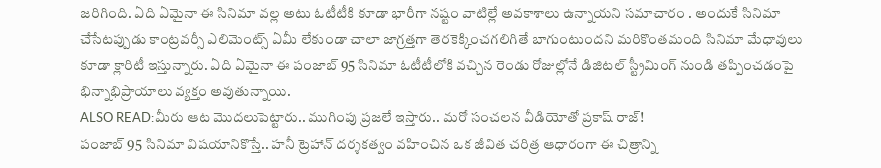జరిగింది. ఏది ఏమైనా ఈ సినిమా వల్ల అటు ఓటీటీకి కూడా భారీగా నష్టం వాటిల్లే అవకాశాలు ఉన్నాయని సమాచారం . అందుకే సినిమా చేసేటప్పుడు కాంట్రవర్సీ ఎలిమెంట్స్ ఏమీ లేకుండా చాలా జాగ్రత్తగా తెరకెక్కించగలిగితే బాగుంటుందని మరికొంతమంది సినిమా మేధావులు కూడా క్లారిటీ ఇస్తున్నారు. ఏది ఏమైనా ఈ పంజాబ్ 95 సినిమా ఓటీటీలోకి వచ్చిన రెండు రోజుల్లోనే డిజిటల్ స్ట్రీమింగ్ నుండి తప్పించడంపై భిన్నాభిప్రాయాలు వ్యక్తం అవుతున్నాయి.
ALSO READ:మీరు ఆట మొదలుపెట్టారు.. ముగింపు ప్రజలే ఇస్తారు.. మరో సంచలన వీడియోతో ప్రకాష్ రాజ్!
పంజాబ్ 95 సినిమా విషయానికొస్తే.. హనీ ట్రెహాన్ దర్శకత్వం వహించిన ఒక జీవిత చరిత్ర ఆధారంగా ఈ చిత్రాన్ని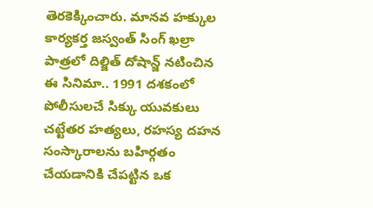తెరకెక్కించారు. మానవ హక్కుల కార్యకర్త జస్వంత్ సింగ్ ఖల్రా పాత్రలో దిల్జిత్ దోషాన్జ్ నటించిన ఈ సినిమా.. 1991 దశకంలో పోలీసులచే సిక్కు యువకులు చట్టేతర హత్యలు, రహస్య దహన సంస్కారాలను బహిర్గతం చేయడానికి చేపట్టిన ఒక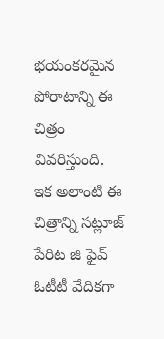భయంకరమైన పోరాటాన్ని ఈ చిత్రం వివరిస్తుంది. ఇక అలాంటి ఈ చిత్రాన్ని సట్లూజ్ పేరిట జి ఫైవ్ ఓటీటీ వేదికగా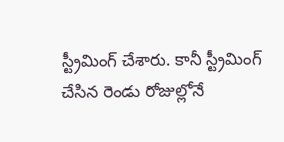స్ట్రీమింగ్ చేశారు. కానీ స్ట్రీమింగ్ చేసిన రెండు రోజుల్లోనే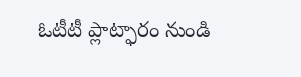ఓటీటీ ప్లాట్ఫారం నుండి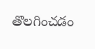తొలగించడం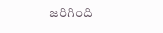జరిగింది